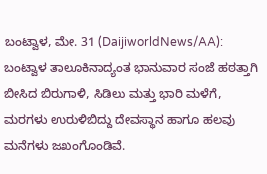ಬಂಟ್ವಾಳ, ಮೇ. 31 (DaijiworldNews/AA): ಬಂಟ್ವಾಳ ತಾಲೂಕಿನಾದ್ಯಂತ ಭಾನುವಾರ ಸಂಜೆ ಹಠತ್ತಾಗಿ ಬೀಸಿದ ಬಿರುಗಾಳಿ, ಸಿಡಿಲು ಮತ್ತು ಭಾರಿ ಮಳೆಗೆ, ಮರಗಳು ಉರುಳಿಬಿದ್ದು ದೇವಸ್ಥಾನ ಹಾಗೂ ಹಲವು ಮನೆಗಳು ಜಖಂಗೊಂಡಿವೆ.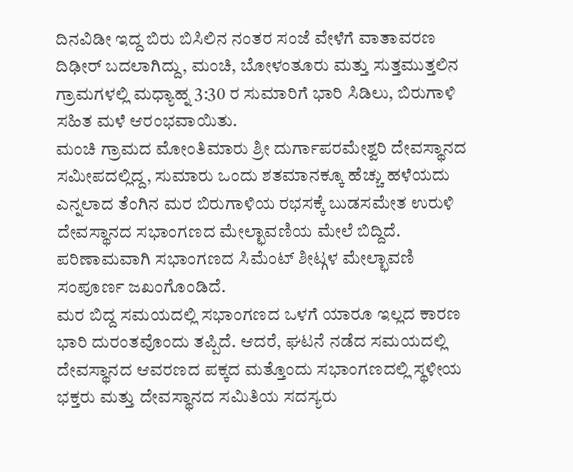ದಿನವಿಡೀ ಇದ್ದ ಬಿರು ಬಿಸಿಲಿನ ನಂತರ ಸಂಜೆ ವೇಳೆಗೆ ವಾತಾವರಣ ದಿಢೀರ್ ಬದಲಾಗಿದ್ದು, ಮಂಚಿ, ಬೋಳಂತೂರು ಮತ್ತು ಸುತ್ತಮುತ್ತಲಿನ ಗ್ರಾಮಗಳಲ್ಲಿ ಮಧ್ಯಾಹ್ನ 3:30 ರ ಸುಮಾರಿಗೆ ಭಾರಿ ಸಿಡಿಲು, ಬಿರುಗಾಳಿ ಸಹಿತ ಮಳೆ ಆರಂಭವಾಯಿತು.
ಮಂಚಿ ಗ್ರಾಮದ ಮೋಂತಿಮಾರು ಶ್ರೀ ದುರ್ಗಾಪರಮೇಶ್ವರಿ ದೇವಸ್ಥಾನದ ಸಮೀಪದಲ್ಲಿದ್ದ, ಸುಮಾರು ಒಂದು ಶತಮಾನಕ್ಕೂ ಹೆಚ್ಚು ಹಳೆಯದು ಎನ್ನಲಾದ ತೆಂಗಿನ ಮರ ಬಿರುಗಾಳಿಯ ರಭಸಕ್ಕೆ ಬುಡಸಮೇತ ಉರುಳಿ ದೇವಸ್ಥಾನದ ಸಭಾಂಗಣದ ಮೇಲ್ಛಾವಣಿಯ ಮೇಲೆ ಬಿದ್ದಿದೆ. ಪರಿಣಾಮವಾಗಿ ಸಭಾಂಗಣದ ಸಿಮೆಂಟ್ ಶೀಟ್ಗಳ ಮೇಲ್ಛಾವಣಿ ಸಂಪೂರ್ಣ ಜಖಂಗೊಂಡಿದೆ.
ಮರ ಬಿದ್ದ ಸಮಯದಲ್ಲಿ ಸಭಾಂಗಣದ ಒಳಗೆ ಯಾರೂ ಇಲ್ಲದ ಕಾರಣ ಭಾರಿ ದುರಂತವೊಂದು ತಪ್ಪಿದೆ. ಆದರೆ, ಘಟನೆ ನಡೆದ ಸಮಯದಲ್ಲಿ ದೇವಸ್ಥಾನದ ಆವರಣದ ಪಕ್ಕದ ಮತ್ತೊಂದು ಸಭಾಂಗಣದಲ್ಲಿ ಸ್ಥಳೀಯ ಭಕ್ತರು ಮತ್ತು ದೇವಸ್ಥಾನದ ಸಮಿತಿಯ ಸದಸ್ಯರು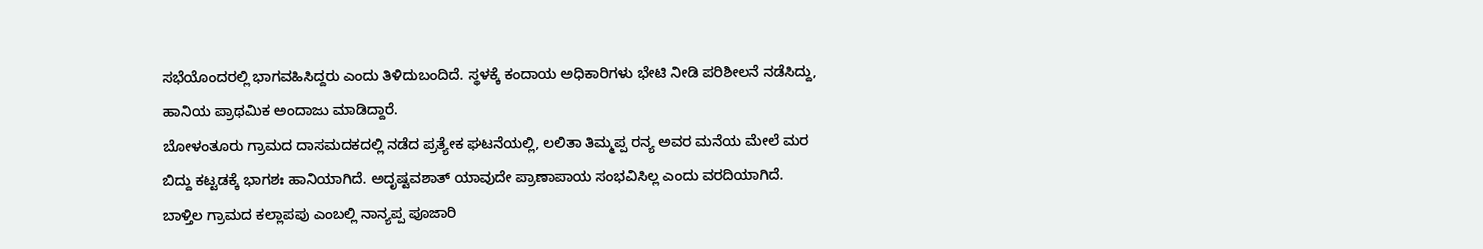ಸಭೆಯೊಂದರಲ್ಲಿ ಭಾಗವಹಿಸಿದ್ದರು ಎಂದು ತಿಳಿದುಬಂದಿದೆ. ಸ್ಥಳಕ್ಕೆ ಕಂದಾಯ ಅಧಿಕಾರಿಗಳು ಭೇಟಿ ನೀಡಿ ಪರಿಶೀಲನೆ ನಡೆಸಿದ್ದು, ಹಾನಿಯ ಪ್ರಾಥಮಿಕ ಅಂದಾಜು ಮಾಡಿದ್ದಾರೆ.
ಬೋಳಂತೂರು ಗ್ರಾಮದ ದಾಸಮದಕದಲ್ಲಿ ನಡೆದ ಪ್ರತ್ಯೇಕ ಘಟನೆಯಲ್ಲಿ, ಲಲಿತಾ ತಿಮ್ಮಪ್ಪ ರನ್ಯ ಅವರ ಮನೆಯ ಮೇಲೆ ಮರ ಬಿದ್ದು ಕಟ್ಟಡಕ್ಕೆ ಭಾಗಶಃ ಹಾನಿಯಾಗಿದೆ. ಅದೃಷ್ಟವಶಾತ್ ಯಾವುದೇ ಪ್ರಾಣಾಪಾಯ ಸಂಭವಿಸಿಲ್ಲ ಎಂದು ವರದಿಯಾಗಿದೆ.
ಬಾಳ್ತಿಲ ಗ್ರಾಮದ ಕಲ್ಲಾಪಪು ಎಂಬಲ್ಲಿ ನಾನ್ಯಪ್ಪ ಪೂಜಾರಿ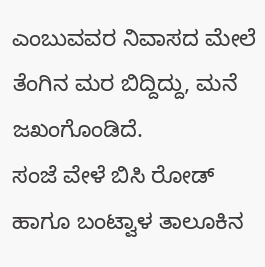ಎಂಬುವವರ ನಿವಾಸದ ಮೇಲೆ ತೆಂಗಿನ ಮರ ಬಿದ್ದಿದ್ದು, ಮನೆ ಜಖಂಗೊಂಡಿದೆ.
ಸಂಜೆ ವೇಳೆ ಬಿಸಿ ರೋಡ್ ಹಾಗೂ ಬಂಟ್ವಾಳ ತಾಲೂಕಿನ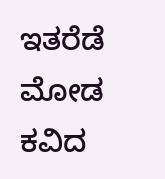ಇತರೆಡೆ ಮೋಡ ಕವಿದ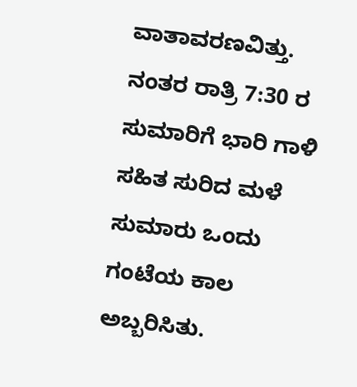ವಾತಾವರಣವಿತ್ತು. ನಂತರ ರಾತ್ರಿ 7:30 ರ ಸುಮಾರಿಗೆ ಭಾರಿ ಗಾಳಿ ಸಹಿತ ಸುರಿದ ಮಳೆ ಸುಮಾರು ಒಂದು ಗಂಟೆಯ ಕಾಲ ಅಬ್ಬರಿಸಿತು.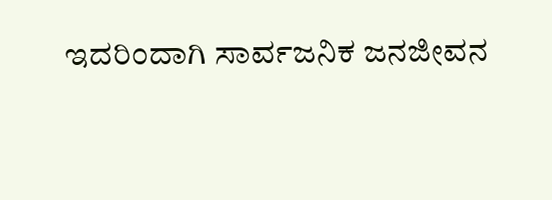ಇದರಿಂದಾಗಿ ಸಾರ್ವಜನಿಕ ಜನಜೀವನ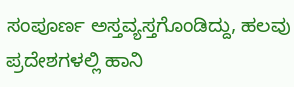ಸಂಪೂರ್ಣ ಅಸ್ತವ್ಯಸ್ತಗೊಂಡಿದ್ದು, ಹಲವು ಪ್ರದೇಶಗಳಲ್ಲಿ ಹಾನಿ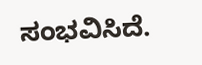ಸಂಭವಿಸಿದೆ.